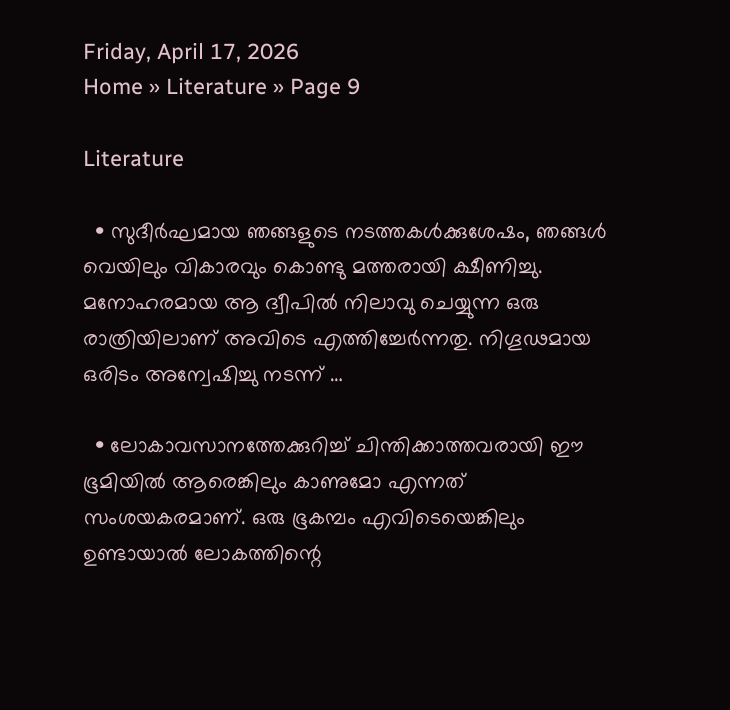Friday, April 17, 2026
Home » Literature » Page 9

Literature

  • സുദീർഘമായ ഞങ്ങളുടെ നടത്തകൾക്കുശേഷം, ഞങ്ങൾ വെയിലും വികാരവും കൊണ്ടു മത്തരായി ക്ഷീണിച്ചു. മനോഹരമായ ആ ദ്വീപിൽ നിലാവു ചെയ്യുന്ന ഒരു രാത്രിയിലാണ് അവിടെ എത്തിച്ചേർന്നതു. നിഗൂഢമായ ഒരിടം അന്വേഷിച്ചു നടന്ന് …

  • ലോകാവസാനത്തേക്കുറിച്ച് ചിന്തിക്കാത്തവരായി ഈ ഭൂമിയിൽ ആരെങ്കിലും കാണുമോ എന്നത് സംശയകരമാണ്. ഒരു ഭൂകമ്പം എവിടെയെങ്കിലും ഉണ്ടായാൽ ലോകത്തിന്റെ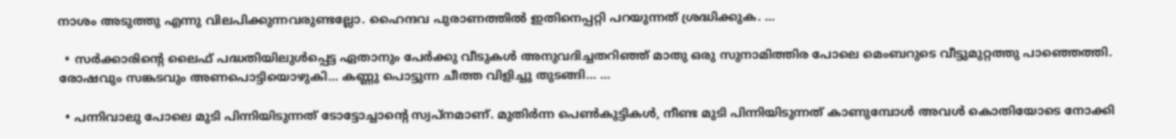നാശം അടുത്തു എന്നു വിലപിക്കുന്നവരുണ്ടല്ലോ. ഹൈന്ദവ പുരാണത്തിൽ ഇതിനെപ്പറ്റി പറയുന്നത് ശ്രദ്ധിക്കുക. …

  • സർക്കാരിന്റെ ലൈഫ് പദ്ധതിയിലുൾപ്പെട്ട ഏതാനും പേർക്കു വീടുകൾ അനുവദിച്ചതറിഞ്ഞ് മാതു ഒരു സുനാമിത്തിര പോലെ മെംബറുടെ വീട്ടുമുറ്റത്തു പാഞ്ഞെത്തി. രോഷവും സങ്കടവും അണപൊട്ടിയൊഴുകി… കണ്ണു പൊട്ടുന്ന ചീത്ത വിളിച്ചു തുടങ്ങി… …

  • പന്നിവാലു പോലെ മുടി പിന്നിയിടുന്നത് ടോട്ടോച്ചാന്‍റെ സ്വപ്നമാണ്. മുതിര്‍ന്ന പെണ്‍കുട്ടികള്‍, നീണ്ട മുടി പിന്നിയിടുന്നത് കാണുമ്പോള്‍ അവള്‍ കൊതിയോടെ നോക്കി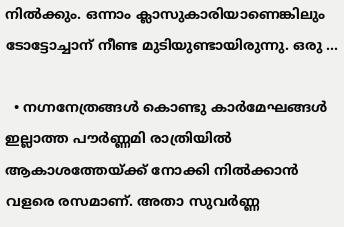നില്‍ക്കും. ഒന്നാം ക്ലാസുകാരിയാണെങ്കിലും ടോട്ടോച്ചാന് നീണ്ട മുടിയുണ്ടായിരുന്നു. ഒരു …

  • നഗ്നനേത്രങ്ങൾ കൊണ്ടു കാർമേഘങ്ങൾ ഇല്ലാത്ത പൗർണ്ണമി രാത്രിയിൽ ആകാശത്തേയ്ക്ക് നോക്കി നിൽക്കാൻ വളരെ രസമാണ്. അതാ സുവർണ്ണ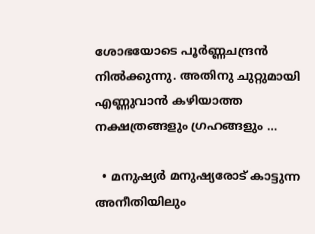ശോഭയോടെ പൂർണ്ണചന്ദ്രൻ നിൽക്കുന്നു. അതിനു ചുറ്റുമായി എണ്ണുവാൻ കഴിയാത്ത നക്ഷത്രങ്ങളും ഗ്രഹങ്ങളും …

  • മനുഷ്യർ മനുഷ്യരോട് കാട്ടുന്ന അനീതിയിലും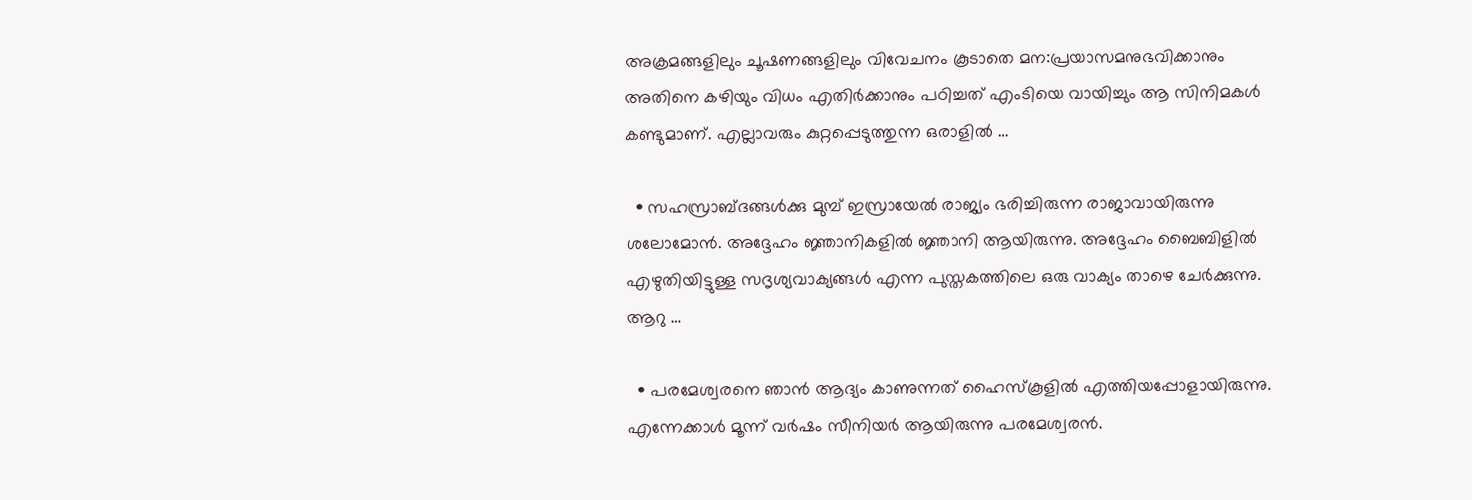അക്രമങ്ങളിലും ചൂഷണങ്ങളിലും വിവേചനം കൂടാതെ മന:പ്രയാസമനുഭവിക്കാനും അതിനെ കഴിയും വിധം എതിർക്കാനും പഠിച്ചത് എംടിയെ വായിച്ചും ആ സിനിമകൾ കണ്ടുമാണ്. എല്ലാവരും കുറ്റപ്പെടുത്തുന്ന ഒരാളിൽ …

  • സഹസ്രാബ്ദങ്ങൾക്കു മുമ്പ് ഇസ്രായേൽ രാജ്യം ഭരിച്ചിരുന്ന രാജാവായിരുന്നു ശലോമോൻ. അദ്ദേഹം ജ്ഞാനികളിൽ ജ്ഞാനി ആയിരുന്നു. അദ്ദേഹം ബൈബിളിൽ എഴുതിയിട്ടുള്ള സദൃശ്യവാക്യങ്ങൾ എന്ന പുസ്തകത്തിലെ ഒരു വാക്യം താഴെ ചേർക്കുന്നു. ആറു …

  • പരമേശ്വരനെ ഞാൻ ആദ്യം കാണുന്നത് ഹൈസ്കൂളിൽ എത്തിയപ്പോളായിരുന്നു. എന്നേക്കാൾ മൂന്ന് വർഷം സീനിയർ ആയിരുന്നു പരമേശ്വരൻ.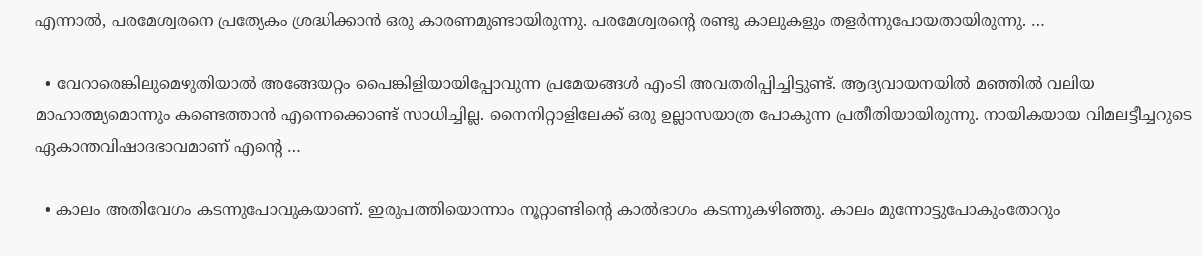എന്നാൽ, പരമേശ്വരനെ പ്രത്യേകം ശ്രദ്ധിക്കാൻ ഒരു കാരണമുണ്ടായിരുന്നു. പരമേശ്വരൻ്റെ രണ്ടു കാലുകളും തളർന്നുപോയതായിരുന്നു. …

  • വേറാരെങ്കിലുമെഴുതിയാൽ അങ്ങേയറ്റം പൈങ്കിളിയായിപ്പോവുന്ന പ്രമേയങ്ങൾ എംടി അവതരിപ്പിച്ചിട്ടുണ്ട്. ആദ്യവായനയിൽ മഞ്ഞിൽ വലിയ മാഹാത്മ്യമൊന്നും കണ്ടെത്താൻ എന്നെക്കൊണ്ട് സാധിച്ചില്ല. നൈനിറ്റാളിലേക്ക് ഒരു ഉല്ലാസയാത്ര പോകുന്ന പ്രതീതിയായിരുന്നു. നായികയായ വിമലട്ടീച്ചറുടെ ഏകാന്തവിഷാദഭാവമാണ് എൻ്റെ …

  • കാലം അതിവേഗം കടന്നുപോവുകയാണ്. ഇരുപത്തിയൊന്നാം നൂറ്റാണ്ടിന്റെ കാൽഭാഗം കടന്നുകഴിഞ്ഞു. കാലം മുന്നോട്ടുപോകുംതോറും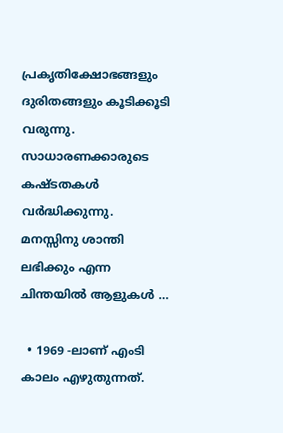പ്രകൃതിക്ഷോഭങ്ങളും ദുരിതങ്ങളും കൂടിക്കൂടി വരുന്നു. സാധാരണക്കാരുടെ കഷ്ടതകൾ വർദ്ധിക്കുന്നു. മനസ്സിനു ശാന്തി ലഭിക്കും എന്ന ചിന്തയിൽ ആളുകൾ …

  • 1969 -ലാണ് എംടി കാലം എഴുതുന്നത്.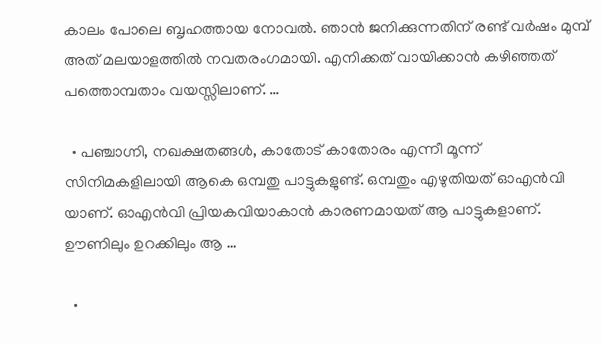കാലം പോലെ ബൃഹത്തായ നോവൽ. ഞാൻ ജനിക്കുന്നതിന് രണ്ട് വർഷം മുമ്പ് അത് മലയാളത്തിൽ നവതരംഗമായി. എനിക്കത് വായിക്കാൻ കഴിഞ്ഞത് പത്തൊമ്പതാം വയസ്സിലാണ്. …

  • പഞ്ചാഗ്നി, നഖക്ഷതങ്ങൾ, കാതോട് കാതോരം എന്നീ മൂന്ന് സിനിമകളിലായി ആകെ ഒമ്പതു പാട്ടുകളുണ്ട്. ഒമ്പതും എഴുതിയത് ഓഎൻവി യാണ്. ഓഎൻവി പ്രിയകവിയാകാൻ കാരണമായത് ആ പാട്ടുകളാണ്. ഊണിലും ഉറക്കിലും ആ …

  •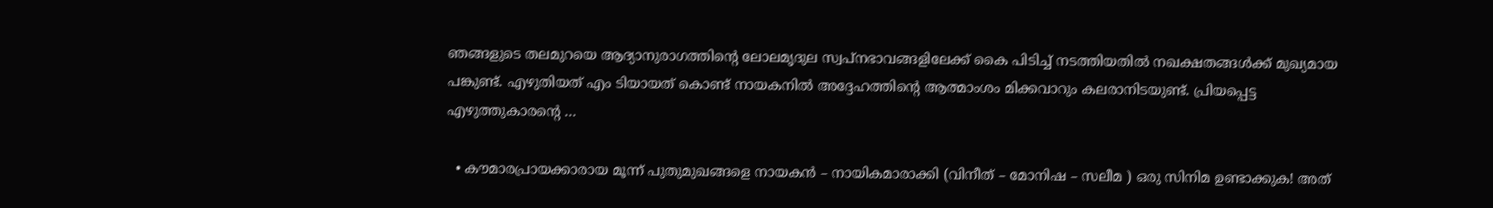ഞങ്ങളുടെ തലമുറയെ ആദ്യാനുരാഗത്തിൻ്റെ ലോലമൃദുല സ്വപ്നഭാവങ്ങളിലേക്ക് കൈ പിടിച്ച് നടത്തിയതിൽ നഖക്ഷതങ്ങൾക്ക് മുഖ്യമായ പങ്കുണ്ട്. എഴുതിയത് എം ടിയായത് കൊണ്ട് നായകനിൽ അദ്ദേഹത്തിൻ്റെ ആത്മാംശം മിക്കവാറും കലരാനിടയുണ്ട്. പ്രിയപ്പെട്ട എഴുത്തുകാരൻ്റെ …

  • കൗമാരപ്രായക്കാരായ മൂന്ന് പുതുമുഖങ്ങളെ നായകൻ – നായികമാരാക്കി (വിനീത് – മോനിഷ – സലീമ ) ഒരു സിനിമ ഉണ്ടാക്കുക! അത്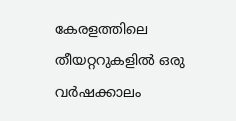കേരളത്തിലെ തീയറ്ററുകളിൽ ഒരു വർഷക്കാലം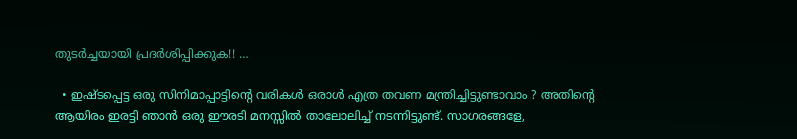തുടർച്ചയായി പ്രദർശിപ്പിക്കുക!! …

  • ഇഷ്ടപ്പെട്ട ഒരു സിനിമാപ്പാട്ടിൻ്റെ വരികൾ ഒരാൾ എത്ര തവണ മന്ത്രിച്ചിട്ടുണ്ടാവാം ? അതിൻ്റെ ആയിരം ഇരട്ടി ഞാൻ ഒരു ഈരടി മനസ്സിൽ താലോലിച്ച് നടന്നിട്ടുണ്ട്. സാഗരങ്ങളേ,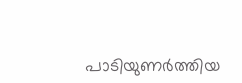പാടിയുണർത്തിയ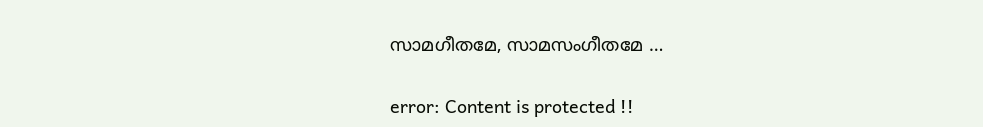സാമഗീതമേ, സാമസംഗീതമേ …

error: Content is protected !!